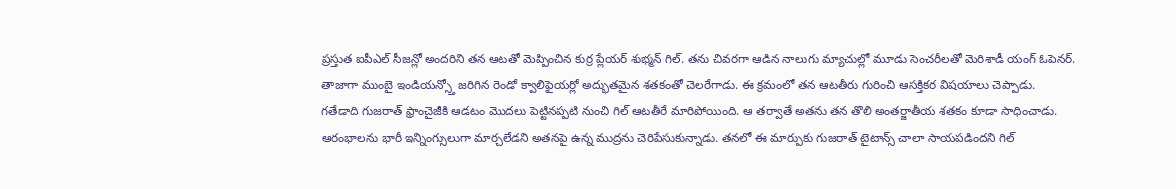ప్రస్తుత ఐపీఎల్ సీజన్లో అందరిని తన ఆటతో మెప్పించిన కుర్ర ప్లేయర్ శుభ్మన్ గిల్. తను చివరగా ఆడిన నాలుగు మ్యాచుల్లో మూడు సెంచరీలతో మెరిశాడీ యంగ్ ఓపెనర్. తాజాగా ముంబై ఇండియన్స్తో జరిగిన రెండో క్వాలిఫైయర్లో అద్భుతమైన శతకంతో చెలరేగాడు. ఈ క్రమంలో తన ఆటతీరు గురించి ఆసక్తికర విషయాలు చెప్పాడు.
గతేడాది గుజరాత్ ఫ్రాంచైజీకి ఆడటం మొదలు పెట్టినప్పటి నుంచి గిల్ ఆటతీరే మారిపోయింది. ఆ తర్వాతే అతను తన తొలి అంతర్జాతీయ శతకం కూడా సాధించాడు. ఆరంభాలను భారీ ఇన్నింగ్సులుగా మార్చలేడని అతనపై ఉన్న ముద్రను చెరిపేసుకున్నాడు. తనలో ఈ మార్పుకు గుజరాత్ టైటాన్స్ చాలా సాయపడిందని గిల్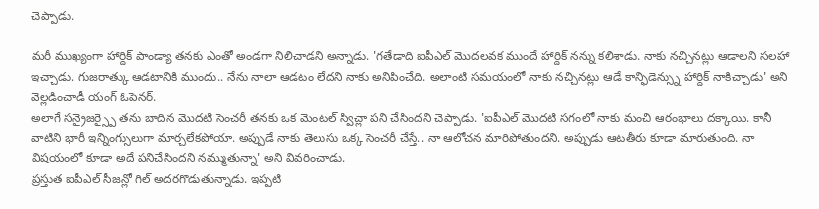చెప్పాడు.

మరీ ముఖ్యంగా హార్దిక్ పాండ్యా తనకు ఎంతో అండగా నిలిచాడని అన్నాడు. 'గతేడాది ఐపీఎల్ మొదలవక ముందే హార్దిక్ నన్ను కలిశాడు. నాకు నచ్చినట్లు ఆడాలని సలహా ఇచ్చాడు. గుజరాత్కు ఆడటానికి ముందు.. నేను నాలా ఆడటం లేదని నాకు అనిపించేది. అలాంటి సమయంలో నాకు నచ్చినట్లు ఆడే కాన్ఫిడెన్స్ను హార్దిక్ నాకిచ్చాడు' అని వెల్లడించాడీ యంగ్ ఓపెనర్.
అలాగే సన్రైజర్స్పై తను బాదిన మొదటి సెంచరీ తనకు ఒక మెంటల్ స్విచ్లా పని చేసిందని చెప్పాడు. 'ఐపీఎల్ మొదటి సగంలో నాకు మంచి ఆరంభాలు దక్కాయి. కానీ వాటిని భారీ ఇన్నింగ్సులుగా మార్చలేకపోయా. అప్పుడే నాకు తెలుసు ఒక్క సెంచరీ చేస్తే.. నా ఆలోచన మారిపోతుందని. అప్పుడు ఆటతీరు కూడా మారుతుంది. నా విషయంలో కూడా అదే పనిచేసిందని నమ్ముతున్నా' అని వివరించాడు.
ప్రస్తుత ఐపీఎల్ సీజన్లో గిల్ అదరగొడుతున్నాడు. ఇప్పటి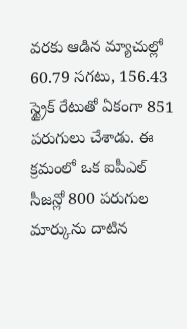వరకు ఆడిన మ్యాచుల్లో 60.79 సగటు, 156.43 స్ట్రైక్ రేటుతో ఏకంగా 851 పరుగులు చేశాడు. ఈ క్రమంలో ఒక ఐపీఎల్ సీజన్లో 800 పరుగుల మార్కును దాటిన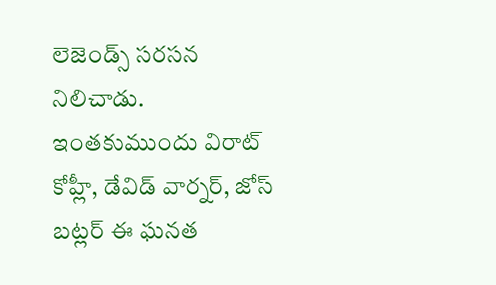లెజెండ్స్ సరసన నిలిచాడు. ఇంతకుముందు విరాట్ కోహ్లీ, డేవిడ్ వార్నర్, జోస్ బట్లర్ ఈ ఘనత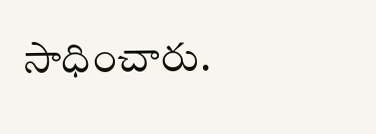సాధించారు.